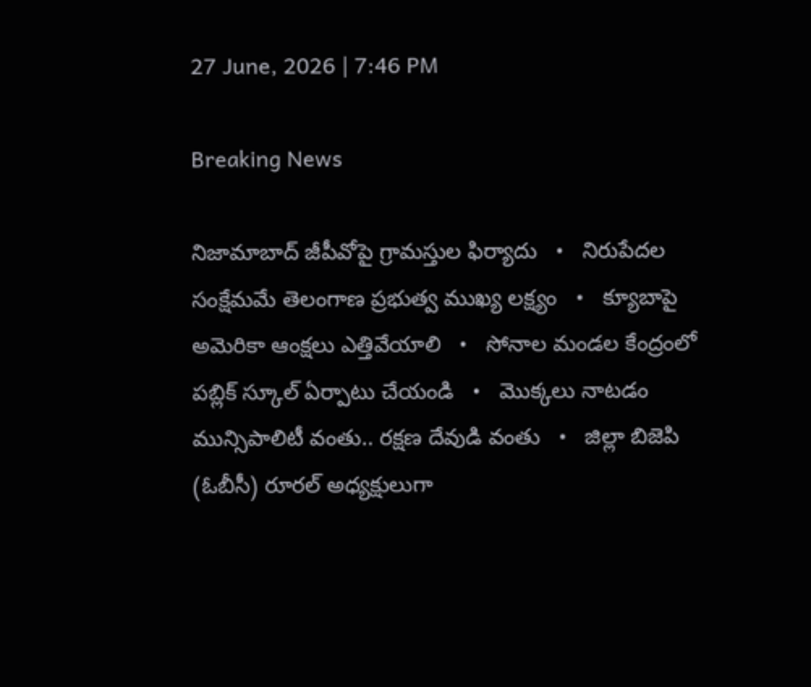27 June, 2026 | 7:46 PM

Breaking News

నిజామాబాద్ జీపీవోపై గ్రామస్తుల ఫిర్యాదు   •   నిరుపేదల సంక్షేమమే తెలంగాణ ప్రభుత్వ ముఖ్య లక్ష్యం   •   క్యూబాపై అమెరికా ఆంక్షలు ఎత్తివేయాలి   •   సోనాల మండల కేంద్రంలో పబ్లిక్ స్కూల్ ఏర్పాటు చేయండి   •   మొక్కలు నాటడం మున్సిపాలిటీ వంతు.. రక్షణ దేవుడి వంతు   •   జిల్లా బిజెపి (ఓబీసీ) రూరల్ అధ్యక్షులుగా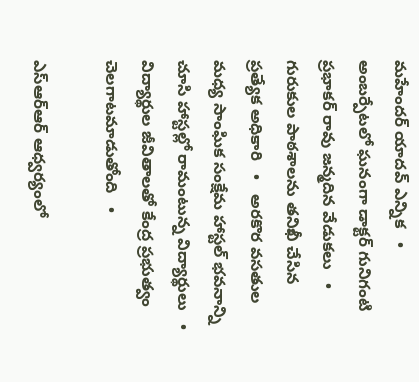మహేందర్ యాదవ్ ఎన్నిక   •   అంబర్పేటలో ఘనంగా డాక్టర్ గునిగంటి ప్రభాకర్ రావు జన్మదిన వేడుకలు   •   గురుకుల పాఠశాలను తనిఖీ చేసిన ప్రత్యేక అధికారి   •   అరకొర వసతుల మధ్య సాంఘిక సంక్షేమ హాస్టల్ భవనాన్ని చూసి హాస్టల్లో రామంటున్న విద్యార్థులు   •   విద్యార్థుల జీవితాలతో కేంద్ర ప్రభుత్వం చెలగాటమాడుతోంది   •

ఎస్‌ఆర్‌ఆర్ ఆధ్వర్యంలో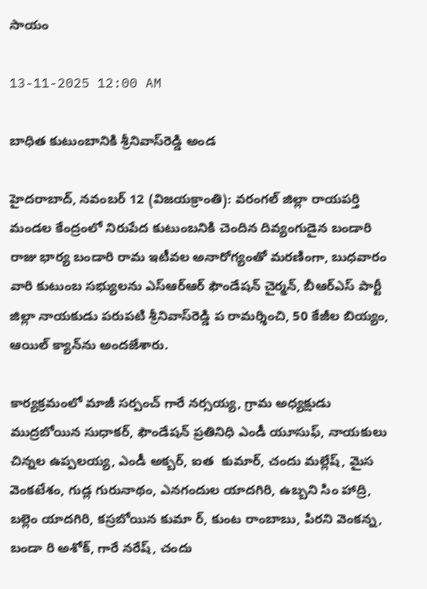సాయం

13-11-2025 12:00 AM

బాధిత కుటుంబానికి శ్రీనివాస్‌రెడ్డి అండ

హైదరాబాద్, నవంబర్ 12 (విజయక్రాంతి): వరంగల్ జిల్లా రాయపర్తి మండల కేంద్రంలో నిరుపేద కుటుంబనికి చెందిన దివ్యంగుడైన బండారి రాజు భార్య బండారి రామ ఇటీవల అనారోగ్యంతో మరణింగా, బుధవారం వారి కుటుంబ సభ్యులను ఎస్‌ఆర్‌ఆర్ ఫౌండేషన్ చైర్మన్, బీఆర్‌ఎస్ పార్టీ జిల్లా నాయకుడు పరుపటి శ్రీనివాస్‌రెడ్డి ప రామర్శించి, 50 కేజీల బియ్యం, ఆయిల్ క్యాన్‌ను అందజేశారు.

కార్యక్రమంలో మాజీ సర్పంచ్ గారే నర్సయ్య, గ్రామ అధ్యక్షుడు ముద్రబోయిన సుధాకర్, ఫౌండేషన్ ప్రతినిధి ఎండీ యూసుఫ్, నాయకులు చిన్నల ఉప్పలయ్య, ఎండీ అక్బర్, ఐత  కుమార్, చందు మల్లేష్, మైస వెంకటేశం, గుడ్ల గురునాథం, ఎనగందుల యాదగిరి, ఉబ్బని సిం హాద్రి, బల్లెం యాదగిరి, కస్రబోయిన కుమా ర్, కుంట రాంబాబు, పిరని వెంకన్న, బండా రి అశోక్, గారే నరేష్, చందు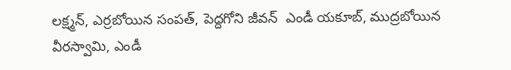లక్ష్మన్, ఎర్రబోయిన సంపత్, పెద్దగోని జీవన్  ఎండీ యకూబ్, ముద్రబోయిన వీరస్వామి, ఎండీ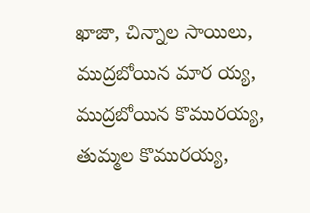ఖాజా, చిన్నాల సాయిలు, ముద్రబోయిన మార య్య, ముద్రబోయిన కొమురయ్య, తుమ్మల కొమురయ్య,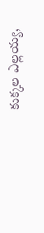కుక్కల ఎల్లయ్య,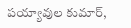పయ్యావుల కుమార్,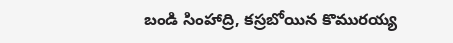బండి సింహాద్రి, కస్రబోయిన కొమురయ్య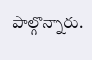పాల్గొన్నారు.